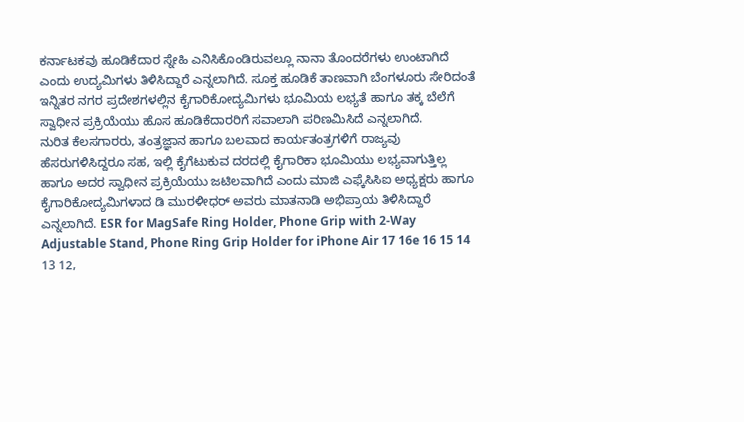ಕರ್ನಾಟಕವು ಹೂಡಿಕೆದಾರ ಸ್ನೇಹಿ ಎನಿಸಿಕೊಂಡಿರುವಲ್ಲೂ ನಾನಾ ತೊಂದರೆಗಳು ಉಂಟಾಗಿದೆ ಎಂದು ಉದ್ಯಮಿಗಳು ತಿಳಿಸಿದ್ದಾರೆ ಎನ್ನಲಾಗಿದೆ. ಸೂಕ್ತ ಹೂಡಿಕೆ ತಾಣವಾಗಿ ಬೆಂಗಳೂರು ಸೇರಿದಂತೆ ಇನ್ನಿತರ ನಗರ ಪ್ರದೇಶಗಳಲ್ಲಿನ ಕೈಗಾರಿಕೋದ್ಯಮಿಗಳು ಭೂಮಿಯ ಲಭ್ಯತೆ ಹಾಗೂ ತಕ್ಕ ಬೆಲೆಗೆ ಸ್ವಾಧೀನ ಪ್ರಕ್ರಿಯೆಯು ಹೊಸ ಹೂಡಿಕೆದಾರರಿಗೆ ಸವಾಲಾಗಿ ಪರಿಣಮಿಸಿದೆ ಎನ್ನಲಾಗಿದೆ.
ನುರಿತ ಕೆಲಸಗಾರರು, ತಂತ್ರಜ್ಞಾನ ಹಾಗೂ ಬಲವಾದ ಕಾರ್ಯತಂತ್ರಗಳಿಗೆ ರಾಜ್ಯವು ಹೆಸರುಗಳಿಸಿದ್ದರೂ ಸಹ, ಇಲ್ಲಿ ಕೈಗೆಟುಕುವ ದರದಲ್ಲಿ ಕೈಗಾರಿಕಾ ಭೂಮಿಯು ಲಭ್ಯವಾಗುತ್ತಿಲ್ಲ ಹಾಗೂ ಅದರ ಸ್ವಾಧೀನ ಪ್ರಕ್ರಿಯೆಯು ಜಟಿಲವಾಗಿದೆ ಎಂದು ಮಾಜಿ ಎಫ್ಕೆಸಿಸಿಐ ಅಧ್ಯಕ್ಷರು ಹಾಗೂ ಕೈಗಾರಿಕೋದ್ಯಮಿಗಳಾದ ಡಿ ಮುರಳೀಧರ್ ಅವರು ಮಾತನಾಡಿ ಅಭಿಪ್ರಾಯ ತಿಳಿಸಿದ್ದಾರೆ ಎನ್ನಲಾಗಿದೆ. ESR for MagSafe Ring Holder, Phone Grip with 2-Way Adjustable Stand, Phone Ring Grip Holder for iPhone Air 17 16e 16 15 14 13 12,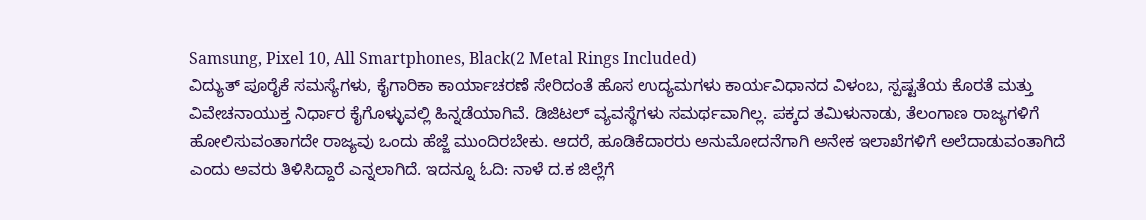Samsung, Pixel 10, All Smartphones, Black(2 Metal Rings Included)
ವಿದ್ಯುತ್ ಪೂರೈಕೆ ಸಮಸ್ಯೆಗಳು, ಕೈಗಾರಿಕಾ ಕಾರ್ಯಾಚರಣೆ ಸೇರಿದಂತೆ ಹೊಸ ಉದ್ಯಮಗಳು ಕಾರ್ಯವಿಧಾನದ ವಿಳಂಬ, ಸ್ಪಷ್ಟತೆಯ ಕೊರತೆ ಮತ್ತು ವಿವೇಚನಾಯುಕ್ತ ನಿರ್ಧಾರ ಕೈಗೊಳ್ಳುವಲ್ಲಿ ಹಿನ್ನಡೆಯಾಗಿವೆ. ಡಿಜಿಟಲ್ ವ್ಯವಸ್ಥೆಗಳು ಸಮರ್ಥವಾಗಿಲ್ಲ. ಪಕ್ಕದ ತಮಿಳುನಾಡು, ತೆಲಂಗಾಣ ರಾಜ್ಯಗಳಿಗೆ ಹೋಲಿಸುವಂತಾಗದೇ ರಾಜ್ಯವು ಒಂದು ಹೆಜ್ಜೆ ಮುಂದಿರಬೇಕು. ಆದರೆ, ಹೂಡಿಕೆದಾರರು ಅನುಮೋದನೆಗಾಗಿ ಅನೇಕ ಇಲಾಖೆಗಳಿಗೆ ಅಲೆದಾಡುವಂತಾಗಿದೆ ಎಂದು ಅವರು ತಿಳಿಸಿದ್ದಾರೆ ಎನ್ನಲಾಗಿದೆ. ಇದನ್ನೂ ಓದಿ: ನಾಳೆ ದ.ಕ ಜಿಲ್ಲೆಗೆ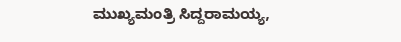ಮುಖ್ಯಮಂತ್ರಿ ಸಿದ್ದರಾಮಯ್ಯ,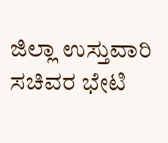ಜಿಲ್ಲಾ ಉಸ್ತುವಾರಿ ಸಚಿವರ ಭೇಟಿ